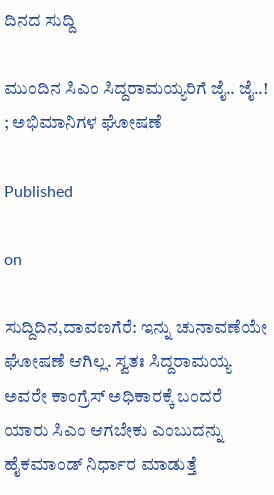ದಿನದ ಸುದ್ದಿ

ಮುಂದಿನ ಸಿಎಂ ಸಿದ್ದರಾಮಯ್ಯರಿಗೆ ಜೈ.. ಜೈ..! ; ಅಭಿಮಾನಿಗಳ ಘೋಷಣೆ

Published

on

ಸುದ್ದಿದಿನ,ದಾವಣಗೆರೆ: ಇನ್ನು ಚುನಾವಣೆಯೇ ಘೋಷಣೆ ಆಗಿಲ್ಲ. ಸ್ವತಃ ಸಿದ್ದರಾಮಯ್ಯ ಅವರೇ ಕಾಂಗ್ರೆಸ್ ಅಧಿಕಾರಕ್ಕೆ ಬಂದರೆ ಯಾರು ಸಿಎಂ ಆಗಬೇಕು ಎಂಬುದನ್ನು ಹೈಕಮಾಂಡ್ ನಿರ್ಧಾರ ಮಾಡುತ್ತೆ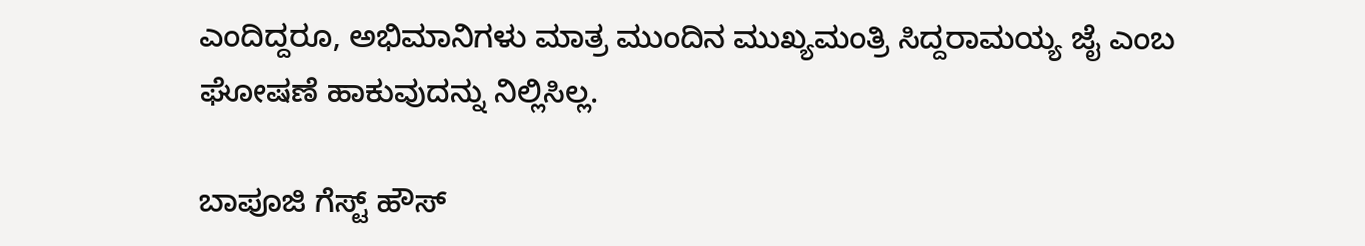ಎಂದಿದ್ದರೂ, ಅಭಿಮಾನಿಗಳು ಮಾತ್ರ ಮುಂದಿನ ಮುಖ್ಯಮಂತ್ರಿ ಸಿದ್ದರಾಮಯ್ಯ ಜೈ ಎಂಬ ಘೋಷಣೆ ಹಾಕುವುದನ್ನು ನಿಲ್ಲಿಸಿಲ್ಲ.

ಬಾಪೂಜಿ ಗೆಸ್ಟ್ ಹೌಸ್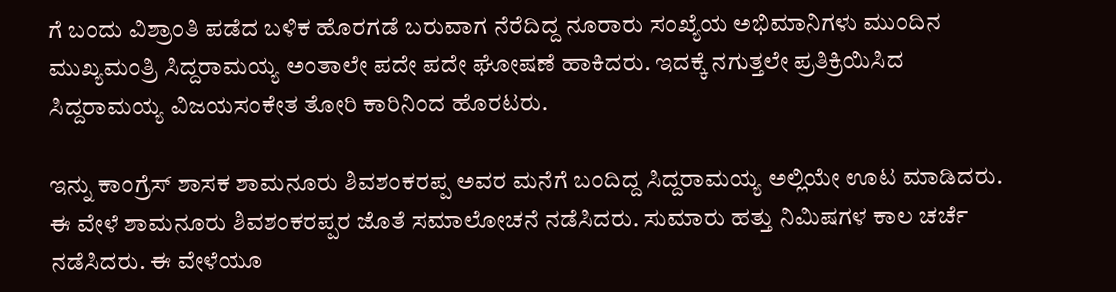ಗೆ ಬಂದು ವಿಶ್ರಾಂತಿ ಪಡೆದ ಬಳಿಕ ಹೊರಗಡೆ ಬರುವಾಗ ನೆರೆದಿದ್ದ ನೂರಾರು ಸಂಖ್ಯೆಯ ಅಭಿಮಾನಿಗಳು ಮುಂದಿನ ಮುಖ್ಯಮಂತ್ರಿ ಸಿದ್ದರಾಮಯ್ಯ ಅಂತಾಲೇ ಪದೇ ಪದೇ ಘೋಷಣೆ ಹಾಕಿದರು. ಇದಕ್ಕೆ ನಗುತ್ತಲೇ ಪ್ರತಿಕ್ರಿಯಿಸಿದ ಸಿದ್ದರಾಮಯ್ಯ ವಿಜಯಸಂಕೇತ ತೋರಿ ಕಾರಿನಿಂದ ಹೊರಟರು.

ಇನ್ನು ಕಾಂಗ್ರೆಸ್ ಶಾಸಕ ಶಾಮನೂರು ಶಿವಶಂಕರಪ್ಪ ಅವರ ಮನೆಗೆ ಬಂದಿದ್ದ ಸಿದ್ದರಾಮಯ್ಯ ಅಲ್ಲಿಯೇ ಊಟ ಮಾಡಿದರು. ಈ ವೇಳೆ ಶಾಮನೂರು ಶಿವಶಂಕರಪ್ಪರ ಜೊತೆ ಸಮಾಲೋಚನೆ ನಡೆಸಿದರು. ಸುಮಾರು ಹತ್ತು ನಿಮಿಷಗಳ ಕಾಲ ಚರ್ಚೆ ನಡೆಸಿದರು. ಈ ವೇಳೆಯೂ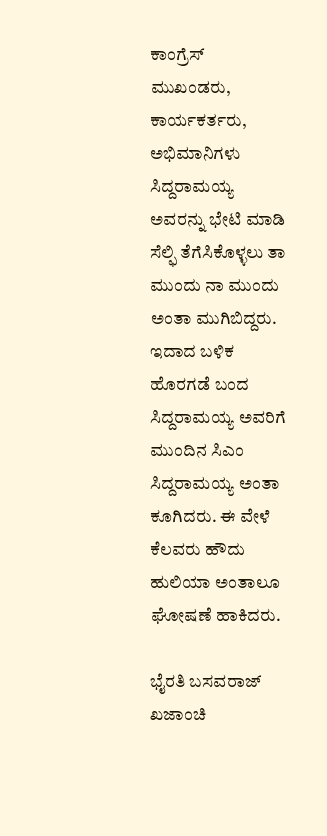ಕಾಂಗ್ರೆಸ್ ಮುಖಂಡರು, ಕಾರ್ಯಕರ್ತರು, ಅಭಿಮಾನಿಗಳು ಸಿದ್ದರಾಮಯ್ಯ ಅವರನ್ನು ಭೇಟಿ ಮಾಡಿ ಸೆಲ್ಫಿ ತೆಗೆಸಿಕೊಳ್ಳಲು ತಾ ಮುಂದು ನಾ ಮುಂದು ಅಂತಾ ಮುಗಿಬಿದ್ದರು. ಇದಾದ ಬಳಿಕ ಹೊರಗಡೆ ಬಂದ ಸಿದ್ದರಾಮಯ್ಯ ಅವರಿಗೆ ಮುಂದಿನ ಸಿಎಂ ಸಿದ್ದರಾಮಯ್ಯ ಅಂತಾ ಕೂಗಿದರು. ಈ ವೇಳೆ ಕೆಲವರು ಹೌದು ಹುಲಿಯಾ ಅಂತಾಲೂ ಘೋಷಣೆ ಹಾಕಿದರು.

ಭೈರತಿ ಬಸವರಾಜ್ ಖಜಾಂಚಿ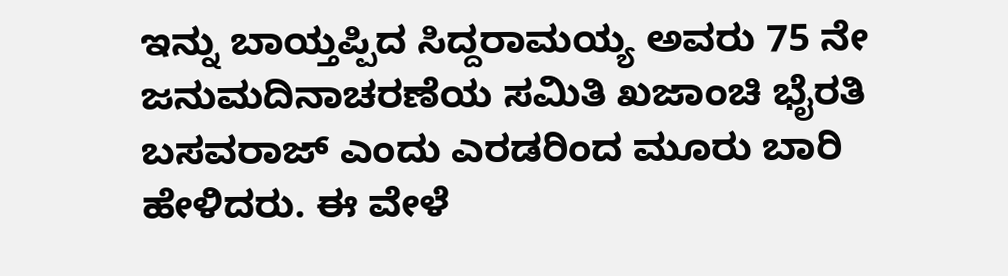ಇನ್ನು ಬಾಯ್ತಪ್ಪಿದ ಸಿದ್ದರಾಮಯ್ಯ ಅವರು 75 ನೇ ಜನುಮದಿನಾಚರಣೆಯ ಸಮಿತಿ ಖಜಾಂಚಿ ಭೈರತಿ ಬಸವರಾಜ್ ಎಂದು ಎರಡರಿಂದ ಮೂರು ಬಾರಿ ಹೇಳಿದರು. ಈ ವೇಳೆ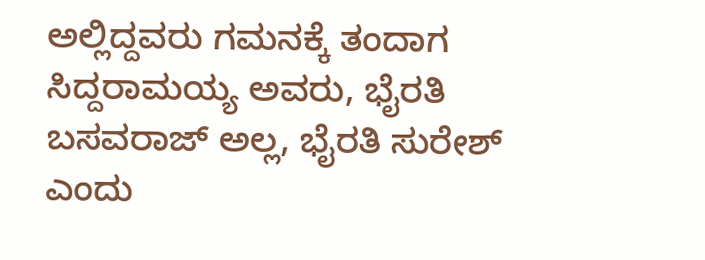ಅಲ್ಲಿದ್ದವರು ಗಮನಕ್ಕೆ ತಂದಾಗ ಸಿದ್ದರಾಮಯ್ಯ ಅವರು, ಭೈರತಿ ಬಸವರಾಜ್ ಅಲ್ಲ, ಭೈರತಿ ಸುರೇಶ್ ಎಂದು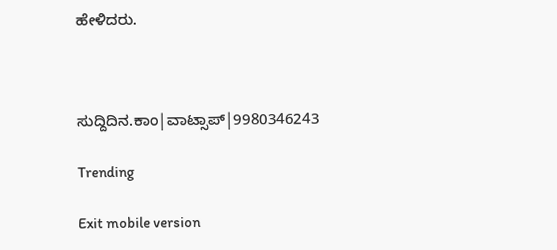ಹೇಳಿದರು.



ಸುದ್ದಿದಿನ.ಕಾಂ|ವಾಟ್ಸಾಪ್|9980346243

Trending

Exit mobile version